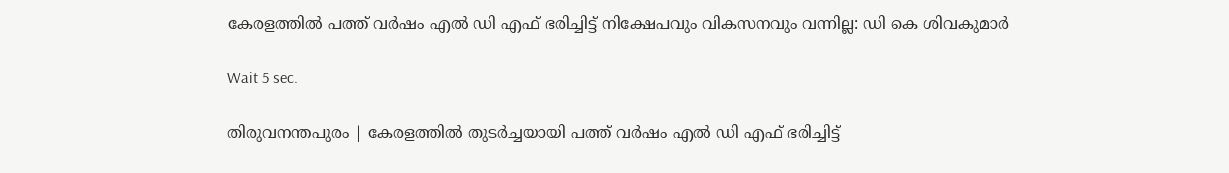കേരളത്തില്‍ പത്ത് വര്‍ഷം എല്‍ ഡി എഫ് ഭരിച്ചിട്ട് നിക്ഷേപവും വികസനവും വന്നില്ല: ഡി കെ ശിവകുമാര്‍

Wait 5 sec.

തിരുവനന്തപുരം | കേരളത്തില്‍ തുടര്‍ച്ചയായി പത്ത് വര്‍ഷം എല്‍ ഡി എഫ് ഭരിച്ചിട്ട്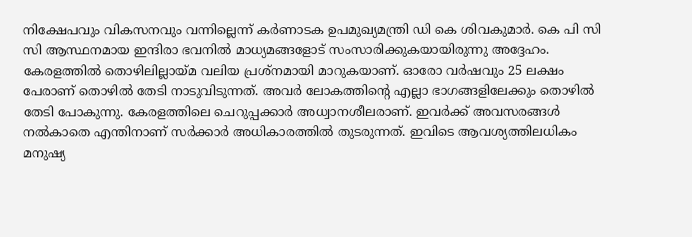നിക്ഷേപവും വികസനവും വന്നില്ലെന്ന് കര്‍ണാടക ഉപമുഖ്യമന്ത്രി ഡി കെ ശിവകുമാര്‍. കെ പി സി സി ആസ്ഥനമായ ഇന്ദിരാ ഭവനില്‍ മാധ്യമങ്ങളോട് സംസാരിക്കുകയായിരുന്നു അദ്ദേഹം. കേരളത്തില്‍ തൊഴിലില്ലായ്മ വലിയ പ്രശ്‌നമായി മാറുകയാണ്. ഓരോ വര്‍ഷവും 25 ലക്ഷം പേരാണ് തൊഴില്‍ തേടി നാടുവിടുന്നത്. അവര്‍ ലോകത്തിന്റെ എല്ലാ ഭാഗങ്ങളിലേക്കും തൊഴില്‍ തേടി പോകുന്നു. കേരളത്തിലെ ചെറുപ്പക്കാര്‍ അധ്വാനശീലരാണ്. ഇവര്‍ക്ക് അവസരങ്ങള്‍ നല്‍കാതെ എന്തിനാണ് സര്‍ക്കാര്‍ അധികാരത്തില്‍ തുടരുന്നത്. ഇവിടെ ആവശ്യത്തിലധികം മനുഷ്യ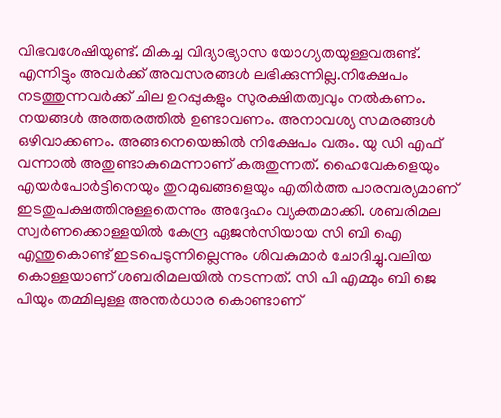വിഭവശേഷിയുണ്ട്. മികച്ച വിദ്യാഭ്യാസ യോഗ്യതയുള്ളവരുണ്ട്. എന്നിട്ടും അവര്‍ക്ക് അവസരങ്ങള്‍ ലഭിക്കുന്നില്ല.നിക്ഷേപം നടത്തുന്നവര്‍ക്ക് ചില ഉറപ്പുകളും സുരക്ഷിതത്വവും നല്‍കണം. നയങ്ങള്‍ അത്തരത്തില്‍ ഉണ്ടാവണം. അനാവശ്യ സമരങ്ങള്‍ ഒഴിവാക്കണം. അങ്ങനെയെങ്കില്‍ നിക്ഷേപം വരും. യു ഡി എഫ് വന്നാല്‍ അതുണ്ടാകുമെന്നാണ് കരുതുന്നത്. ഹൈവേകളെയും എയര്‍പോര്‍ട്ടിനെയും തുറമുഖങ്ങളെയും എതിര്‍ത്ത പാരമ്പര്യമാണ് ഇടതുപക്ഷത്തിനുള്ളതെന്നും അദ്ദേഹം വ്യക്തമാക്കി. ശബരിമല സ്വര്‍ണക്കൊള്ളയില്‍ കേന്ദ്ര ഏജന്‍സിയായ സി ബി ഐ എന്തുകൊണ്ട് ഇടപെടുന്നില്ലെന്നും ശിവകുമാര്‍ ചോദിച്ചു.വലിയ കൊള്ളയാണ് ശബരിമലയില്‍ നടന്നത്. സി പി എമ്മും ബി ജെ പിയും തമ്മിലുള്ള അന്തര്‍ധാര കൊണ്ടാണ്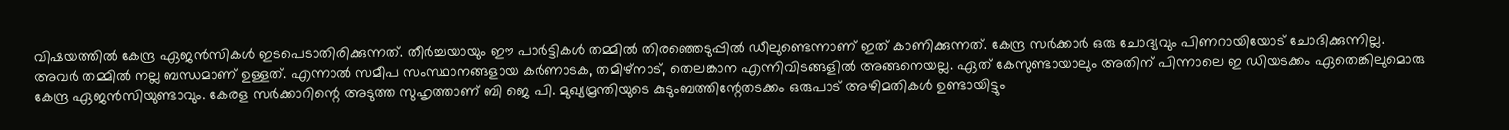വിഷയത്തില്‍ കേന്ദ്ര ഏജന്‍സികള്‍ ഇടപെടാതിരിക്കുന്നത്. തീര്‍ച്ചയായും ഈ പാര്‍ട്ടികള്‍ തമ്മില്‍ തിരഞ്ഞെടുപ്പില്‍ ഡീലുണ്ടെന്നാണ് ഇത് കാണിക്കുന്നത്. കേന്ദ്ര സര്‍ക്കാര്‍ ഒരു ചോദ്യവും പിണറായിയോട് ചോദിക്കുന്നില്ല. അവര്‍ തമ്മില്‍ നല്ല ബന്ധമാണ് ഉള്ളത്. എന്നാല്‍ സമീപ സംസ്ഥാനങ്ങളായ കര്‍ണാടക, തമിഴ്‌നാട്, തെലങ്കാന എന്നിവിടങ്ങളില്‍ അങ്ങനെയല്ല. ഏത് കേസുണ്ടായാലും അതിന് പിന്നാലെ ഇ ഡിയടക്കം ഏതെങ്കിലുമൊരു കേന്ദ്ര ഏജന്‍സിയുണ്ടാവും. കേരള സര്‍ക്കാറിന്റെ അടുത്ത സുഹൃത്താണ് ബി ജെ പി. മുഖ്യമ്രന്തിയുടെ കുടുംബത്തിന്റേതടക്കം ഒരുപാട് അഴിമതികള്‍ ഉണ്ടായിട്ടും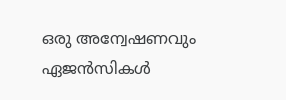ഒരു അന്വേഷണവും ഏജന്‍സികള്‍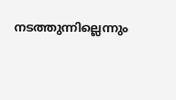നടത്തുന്നില്ലെന്നും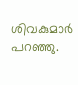ശിവകുമാര്‍ പറഞ്ഞു.